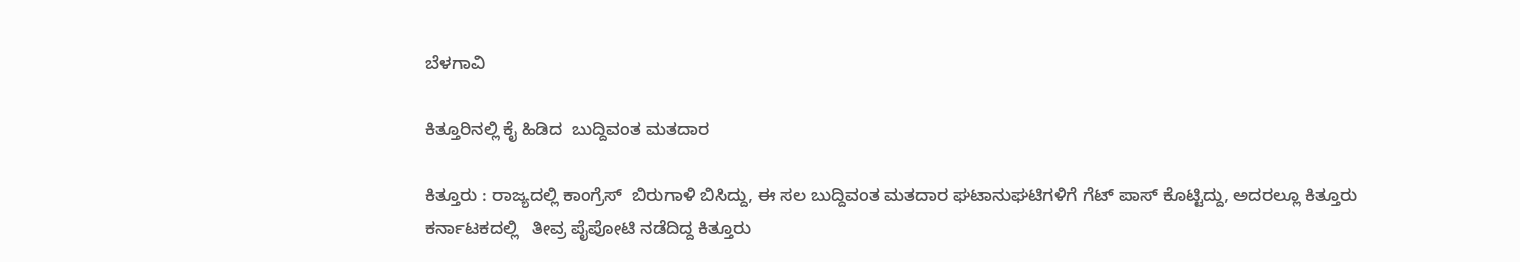ಬೆಳಗಾವಿ

ಕಿತ್ತೂರಿನಲ್ಲಿ ಕೈ ಹಿಡಿದ  ಬುದ್ದಿವಂತ ಮತದಾರ

ಕಿತ್ತೂರು : ರಾಜ್ಯದಲ್ಲಿ ಕಾಂಗ್ರೆಸ್  ಬಿರುಗಾಳಿ ಬಿಸಿದ್ದು, ಈ ಸಲ ಬುದ್ದಿವಂತ ಮತದಾರ ಘಟಾನುಘಟಿಗಳಿಗೆ ಗೆಟ್ ಪಾಸ್ ಕೊಟ್ಟಿದ್ದು, ಅದರಲ್ಲೂ ಕಿತ್ತೂರು ಕರ್ನಾಟಕದಲ್ಲಿ   ತೀವ್ರ ಪೈಪೋಟಿ ನಡೆದಿದ್ದ ಕಿತ್ತೂರು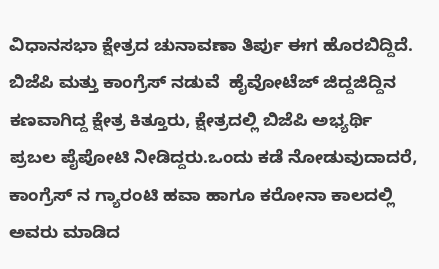ವಿಧಾನಸಭಾ ಕ್ಷೇತ್ರದ ಚುನಾವಣಾ ತಿರ್ಪು ಈಗ ಹೊರಬಿದ್ದಿದೆ.
ಬಿಜೆಪಿ ಮತ್ತು ಕಾಂಗ್ರೆಸ್ ನಡುವೆ  ಹೈವೋಟೆಜ್ ಜಿದ್ದಜಿದ್ದಿನ ಕಣವಾಗಿದ್ದ ಕ್ಷೇತ್ರ ಕಿತ್ತೂರು, ಕ್ಷೇತ್ರದಲ್ಲಿ ಬಿಜೆಪಿ ಅಭ್ಯರ್ಥಿ ಪ್ರಬಲ ಪೈಪೋಟಿ ನೀಡಿದ್ದರು.ಒಂದು ಕಡೆ ನೋಡುವುದಾದರೆ, ಕಾಂಗ್ರೆಸ್ ನ ಗ್ಯಾರಂಟಿ ಹವಾ ಹಾಗೂ ಕರೋನಾ ಕಾಲದಲ್ಲಿ ಅವರು ಮಾಡಿದ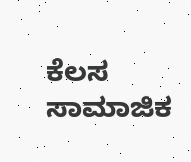ಕೆಲಸ  ಸಾಮಾಜಿಕ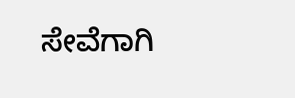ಸೇವೆಗಾಗಿ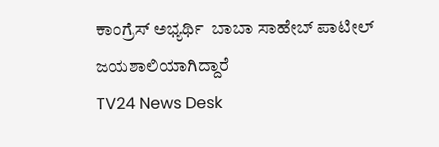ಕಾಂಗ್ರೆಸ್ ಅಭ್ಯರ್ಥಿ  ಬಾಬಾ ಸಾಹೇಬ್ ಪಾಟೀಲ್ ಜಯಶಾಲಿಯಾಗಿದ್ದಾರೆ
TV24 News Desk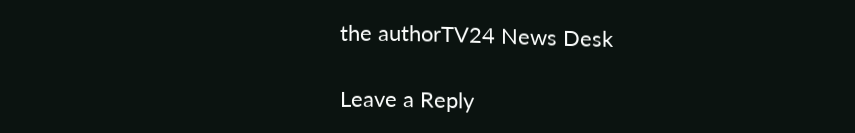the authorTV24 News Desk

Leave a Reply